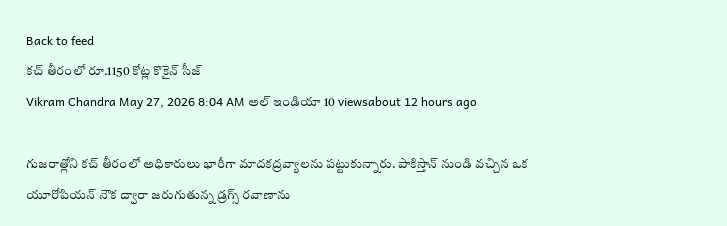Back to feed
కచ్ తీరంలో రూ.1150 కోట్ల కొకైన్ సీజ్
Vikram Chandra May 27, 2026 8:04 AM అల్ ఇండియా 10 viewsabout 12 hours ago

గుజరాత్లోని కచ్ తీరంలో అధికారులు భారీగా మాదకద్రవ్యాలను పట్టుకున్నారు. పాకిస్తాన్ నుండి వచ్చిన ఒక యూరోపియన్ నౌక ద్వారా జరుగుతున్న డ్రగ్స్ రవాణాను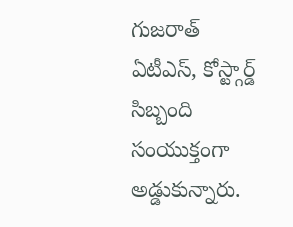గుజరాత్ ఏటీఎస్, కోస్ట్గార్డ్ సిబ్బంది సంయుక్తంగా అడ్డుకున్నారు.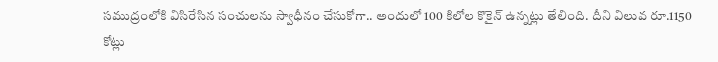సముద్రంలోకి విసిరేసిన సంచులను స్వాధీనం చేసుకోగా.. అందులో 100 కిలోల కొకైన్ ఉన్నట్లు తేలింది. దీని విలువ రూ.1150 కోట్లు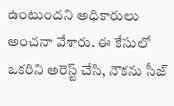ఉంటుందని అధికారులు అంచనా వేశారు. ఈ కేసులో ఒకరిని అరెస్ట్ చేసి, నౌకను సీజ్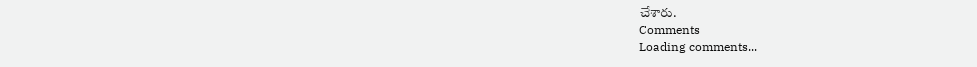చేశారు.
Comments
Loading comments...